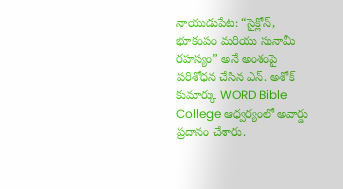నాయుడుపేట: “సైక్లోన్, భూకంపం మరియు సునామీ రహస్యం” అనే అంశంపై పరిశోధన చేసిన ఎన్. అశోక్ కుమార్కు WORD Bible College ఆధ్వర్యంలో అవార్డు ప్రదానం చేశారు.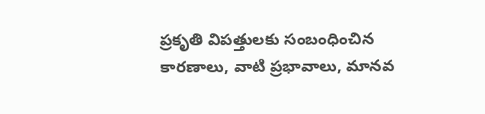ప్రకృతి విపత్తులకు సంబంధించిన కారణాలు, వాటి ప్రభావాలు, మానవ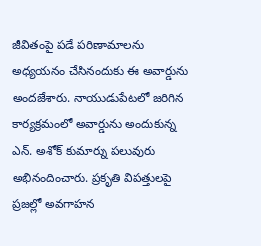జీవితంపై పడే పరిణామాలను అధ్యయనం చేసినందుకు ఈ అవార్డును అందజేశారు. నాయుడుపేటలో జరిగిన కార్యక్రమంలో అవార్డును అందుకున్న ఎన్. అశోక్ కుమార్ను పలువురు అభినందించారు. ప్రకృతి విపత్తులపై ప్రజల్లో అవగాహన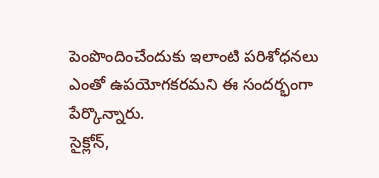పెంపొందించేందుకు ఇలాంటి పరిశోధనలు ఎంతో ఉపయోగకరమని ఈ సందర్భంగా పేర్కొన్నారు.
సైక్లోన్,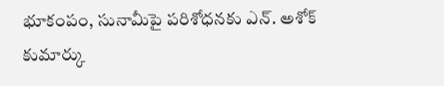భూకంపం, సునామీపై పరిశోధనకు ఎన్. అశోక్ కుమార్కు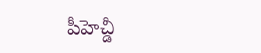పీహెచ్డీ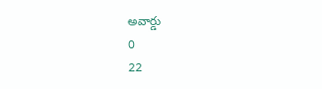అవార్డు
0
22